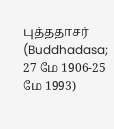புத்ததாசர் (Buddhadasa; 27 மே 1906-25 மே 1993)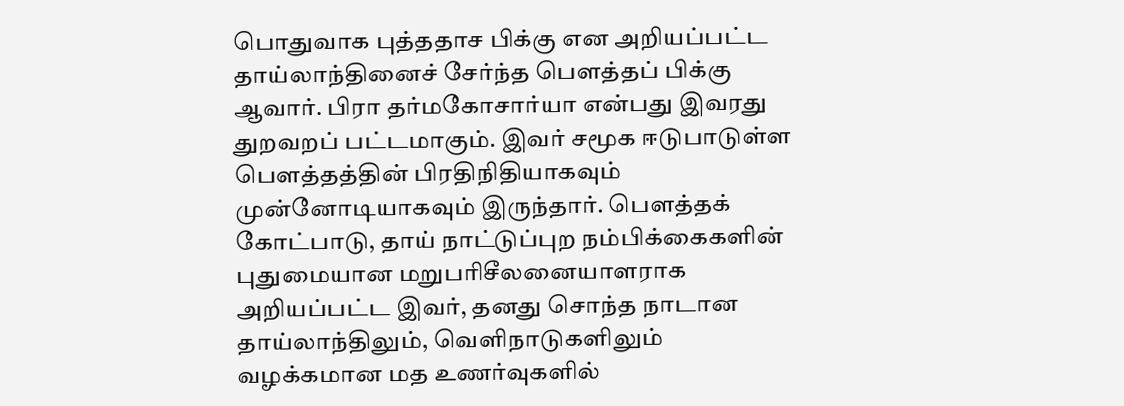பொதுவாக புத்ததாச பிக்கு என அறியப்பட்ட தாய்லாந்தினைச் சேர்ந்த பௌத்தப் பிக்கு ஆவார். பிரா தர்மகோசார்யா என்பது இவரது துறவறப் பட்டமாகும். இவர் சமூக ஈடுபாடுள்ள பௌத்தத்தின் பிரதிநிதியாகவும் முன்னோடியாகவும் இருந்தார். பௌத்தக் கோட்பாடு, தாய் நாட்டுப்புற நம்பிக்கைகளின் புதுமையான மறுபரிசீலனையாளராக அறியப்பட்ட இவர், தனது சொந்த நாடான தாய்லாந்திலும், வெளிநாடுகளிலும் வழக்கமான மத உணர்வுகளில்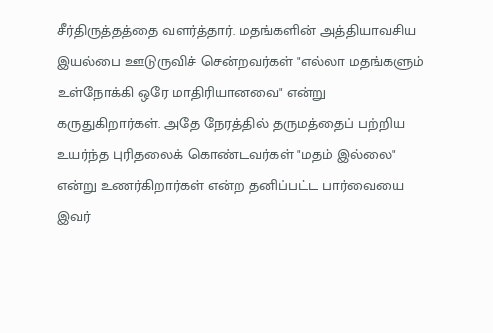சீர்திருத்தத்தை வளர்த்தார். மதங்களின் அத்தியாவசிய இயல்பை ஊடுருவிச் சென்றவர்கள் "எல்லா மதங்களும் உள்நோக்கி ஒரே மாதிரியானவை" என்று கருதுகிறார்கள். அதே நேரத்தில் தருமத்தைப் பற்றிய உயர்ந்த புரிதலைக் கொண்டவர்கள் "மதம் இல்லை" என்று உணர்கிறார்கள் என்ற தனிப்பட்ட பார்வையை இவர்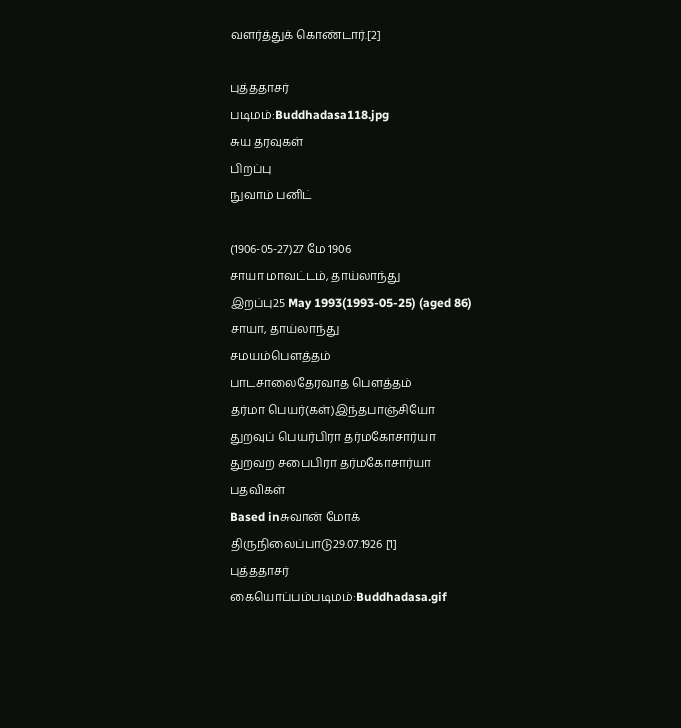வளர்த்துக் கொண்டார்.[2]

புத்ததாசர்
படிமம்:Buddhadasa118.jpg
சுய தரவுகள்
பிறப்பு
நுவாம் பனிட்

(1906-05-27)27 மே 1906
சாயா மாவட்டம், தாய்லாந்து
இறப்பு25 May 1993(1993-05-25) (aged 86)
சாயா, தாய்லாந்து
சமயம்பௌத்தம்
பாடசாலைதேரவாத பௌத்தம்
தர்மா பெயர்(கள்)இந்தபாஞ்சியோ
துறவுப் பெயர்பிரா தர்மகோசார்யா
துறவற சபைபிரா தர்மகோசார்யா
பதவிகள்
Based inசுவான் மோக்
திருநிலைப்பாடு29.07.1926 [1]
புத்ததாசர்
கையொப்பம்படிமம்:Buddhadasa.gif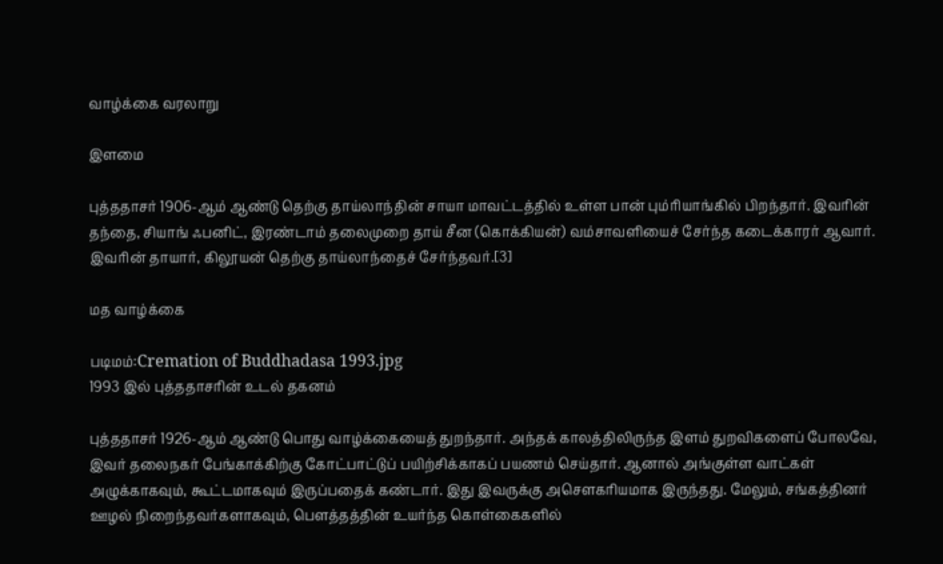வாழ்க்கை வரலாறு

இளமை

புத்ததாசர் 1906-ஆம் ஆண்டு தெற்கு தாய்லாந்தின் சாயா மாவட்டத்தில் உள்ள பான் பும்ரியாங்கில் பிறந்தார். இவரின் தந்தை, சியாங் ஃபனிட், இரண்டாம் தலைமுறை தாய் சீன (கொக்கியன்) வம்சாவளியைச் சேர்ந்த கடைக்காரர் ஆவார். இவரின் தாயார், கிலூயன் தெற்கு தாய்லாந்தைச் சேர்ந்தவர்.[3]

மத வாழ்க்கை

படிமம்:Cremation of Buddhadasa 1993.jpg
1993 இல் புத்ததாசரின் உடல் தகனம்

புத்ததாசர் 1926-ஆம் ஆண்டு பொது வாழ்க்கையைத் துறந்தார். அந்தக் காலத்திலிருந்த இளம் துறவிகளைப் போலவே, இவர் தலைநகர் பேங்காக்கிற்கு கோட்பாட்டுப் பயிற்சிக்காகப் பயணம் செய்தார். ஆனால் அங்குள்ள வாட்கள் அழுக்காகவும், கூட்டமாகவும் இருப்பதைக் கண்டார். இது இவருக்கு அசௌகரியமாக இருந்தது. மேலும், சங்கத்தினர் ஊழல் நிறைந்தவர்களாகவும், பௌத்தத்தின் உயர்ந்த கொள்கைகளில்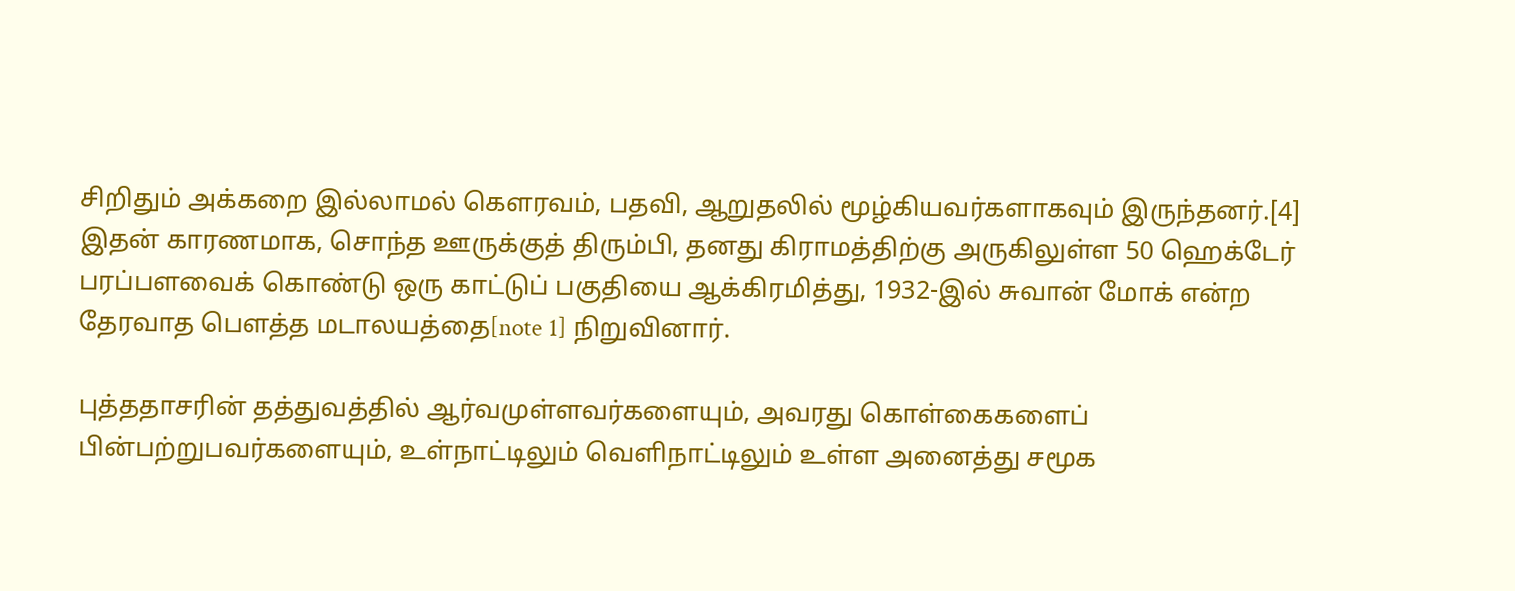சிறிதும் அக்கறை இல்லாமல் கௌரவம், பதவி, ஆறுதலில் மூழ்கியவர்களாகவும் இருந்தனர்.[4] இதன் காரணமாக, சொந்த ஊருக்குத் திரும்பி, தனது கிராமத்திற்கு அருகிலுள்ள 50 ஹெக்டேர் பரப்பளவைக் கொண்டு ஒரு காட்டுப் பகுதியை ஆக்கிரமித்து, 1932-இல் சுவான் மோக் என்ற தேரவாத பௌத்த மடாலயத்தை[note 1] நிறுவினார்.

புத்ததாசரின் தத்துவத்தில் ஆர்வமுள்ளவர்களையும், அவரது கொள்கைகளைப் பின்பற்றுபவர்களையும், உள்நாட்டிலும் வெளிநாட்டிலும் உள்ள அனைத்து சமூக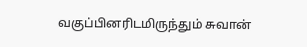வகுப்பினரிடமிருந்தும் சுவான்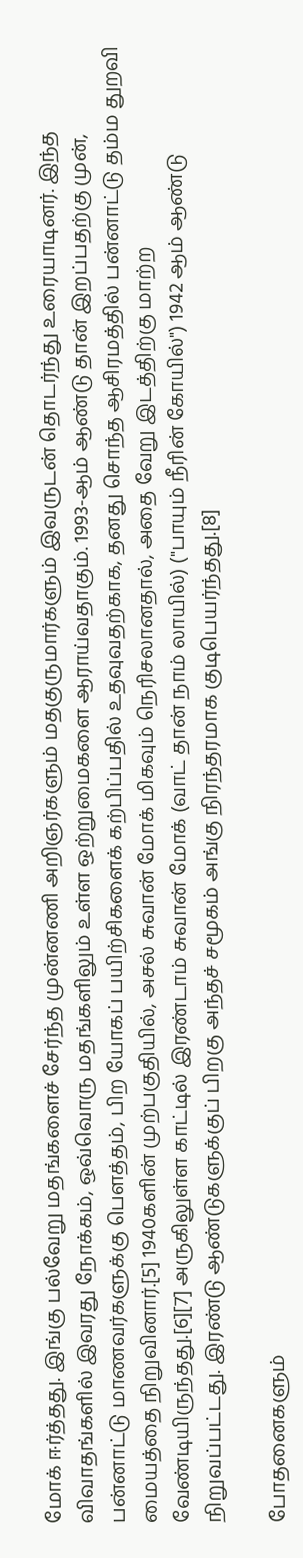மோக் ஈர்த்தது. இங்கு பல்வேறு மதங்களைச் சேர்ந்த முன்னணி அறிஞர்களும் மதகுருமார்களும் இவருடன் தொடர்ந்து உரையாடினர். இந்த விவாதங்களில் இவரது நோக்கம், ஒவ்வொரு மதங்களிலும் உள்ள ஒற்றுமைகளை ஆராய்வதாகும். 1993-ஆம் ஆண்டு தான் இறப்பதற்கு முன், பன்னாட்டு மாணவர்களுக்கு பௌத்தம், பிற யோகப் பயிற்சிகளைக் கற்பிப்பதில் உதவுவதற்காக, தனது சொந்த ஆசிரமத்தில் பன்னாட்டு தம்ம துறவி மையத்தை நிறுவினார்.[5] 1940களின் முற்பகுதியில், அசல் சுவான் மோக் மிகவும் நெரிசலானதால், அதை வேறு இடத்திற்கு மாற்ற வேண்டியிருந்தது.[6][7] அருகிலுள்ள காட்டில் இரண்டாம் சுவான் மோக் (வாட் தான் நாம் லாயில்) ("பாயும் நீரின் கோயில்") 1942 ஆம் ஆண்டு நிறுவப்பட்டது. இரண்டு ஆண்டுகளுக்குப் பிறகு அந்தச் சமூகம் அங்கு நிரந்தரமாக குடிபெயர்ந்தது.[8]

போதனைகளும்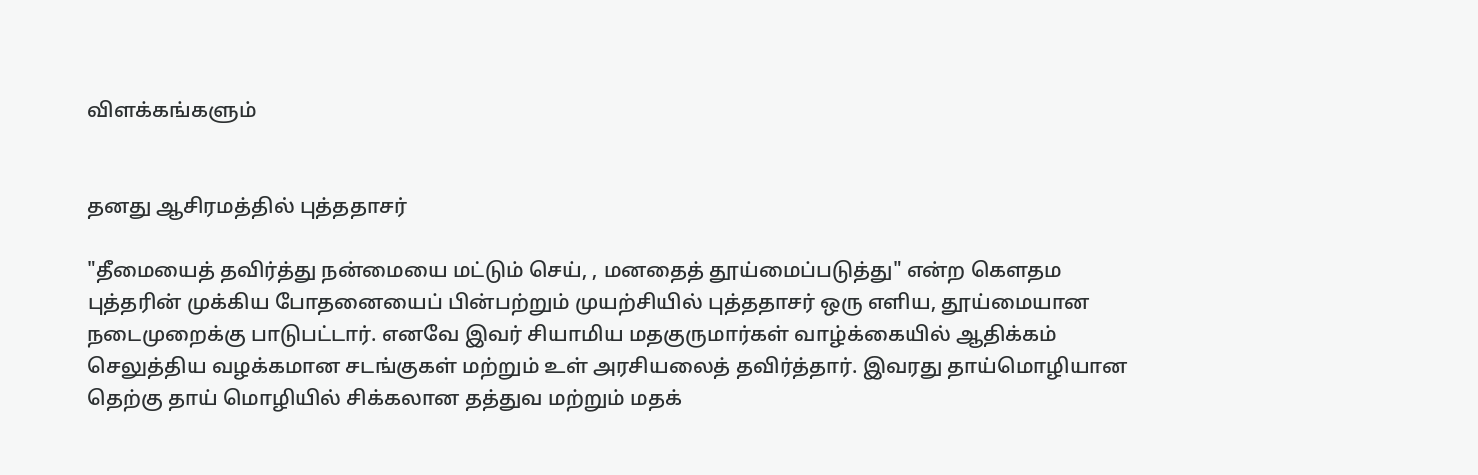விளக்கங்களும்


தனது ஆசிரமத்தில் புத்ததாசர்

"தீமையைத் தவிர்த்து நன்மையை மட்டும் செய், , மனதைத் தூய்மைப்படுத்து" என்ற கௌதம புத்தரின் முக்கிய போதனையைப் பின்பற்றும் முயற்சியில் புத்ததாசர் ஒரு எளிய, தூய்மையான நடைமுறைக்கு பாடுபட்டார். எனவே இவர் சியாமிய மதகுருமார்கள் வாழ்க்கையில் ஆதிக்கம் செலுத்திய வழக்கமான சடங்குகள் மற்றும் உள் அரசியலைத் தவிர்த்தார். இவரது தாய்மொழியான தெற்கு தாய் மொழியில் சிக்கலான தத்துவ மற்றும் மதக்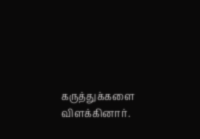கருத்துக்களை விளக்கினார்.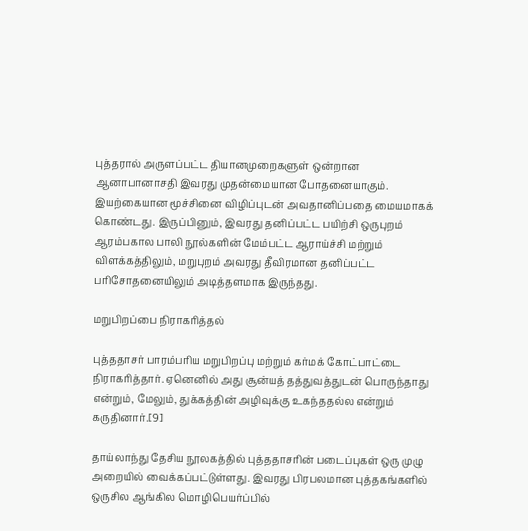புத்தரால் அருளப்பட்ட தியானமுறைகளுள் ஒன்றான ஆனாபானாசதி இவரது முதன்மையான போதனையாகும். இயற்கையான மூச்சினை விழிப்புடன் அவதானிப்பதை மையமாகக் கொண்டது. இருப்பினும், இவரது தனிப்பட்ட பயிற்சி ஒருபுறம் ஆரம்பகால பாலி நூல்களின் மேம்பட்ட ஆராய்ச்சி மற்றும் விளக்கத்திலும், மறுபுறம் அவரது தீவிரமான தனிப்பட்ட பரிசோதனையிலும் அடித்தளமாக இருந்தது.

மறுபிறப்பை நிராகரித்தல்

புத்ததாசர் பாரம்பரிய மறுபிறப்பு மற்றும் கர்மக் கோட்பாட்டை நிராகரித்தார். ஏனெனில் அது சூன்யத் தத்துவத்துடன் பொருந்தாது என்றும், மேலும், துக்கத்தின் அழிவுக்கு உகந்ததல்ல என்றும் கருதினார்.[9]

தாய்லாந்து தேசிய நூலகத்தில் புத்ததாசரின் படைப்புகள் ஒரு முழு அறையில் வைக்கப்பட்டுள்ளது. இவரது பிரபலமான புத்தகங்களில் ஒருசில ஆங்கில மொழிபெயர்ப்பில்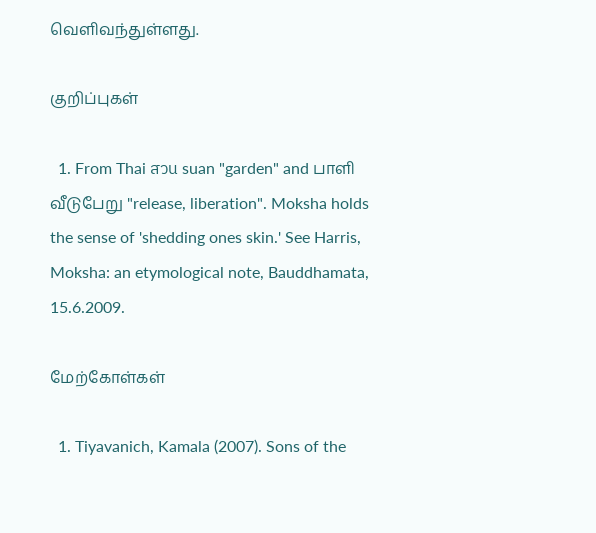வெளிவந்துள்ளது.

குறிப்புகள்

  1. From Thai สวน suan "garden" and பாளி வீடுபேறு "release, liberation". Moksha holds the sense of 'shedding ones skin.' See Harris, Moksha: an etymological note, Bauddhamata, 15.6.2009.

மேற்கோள்கள்

  1. Tiyavanich, Kamala (2007). Sons of the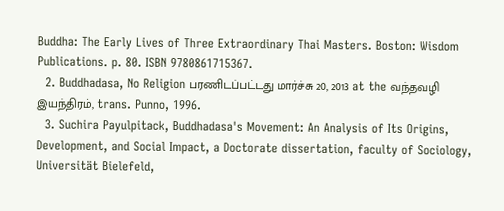Buddha: The Early Lives of Three Extraordinary Thai Masters. Boston: Wisdom Publications. p. 80. ISBN 9780861715367.
  2. Buddhadasa, No Religion பரணிடப்பட்டது மார்ச்சு 20, 2013 at the வந்தவழி இயந்திரம், trans. Punno, 1996.
  3. Suchira Payulpitack, Buddhadasa's Movement: An Analysis of Its Origins, Development, and Social Impact, a Doctorate dissertation, faculty of Sociology, Universität Bielefeld,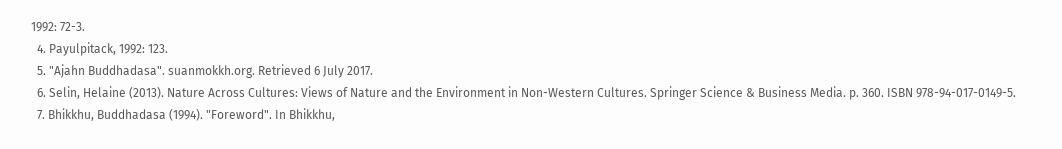1992: 72-3.
  4. Payulpitack, 1992: 123.
  5. "Ajahn Buddhadasa". suanmokkh.org. Retrieved 6 July 2017.
  6. Selin, Helaine (2013). Nature Across Cultures: Views of Nature and the Environment in Non-Western Cultures. Springer Science & Business Media. p. 360. ISBN 978-94-017-0149-5.
  7. Bhikkhu, Buddhadasa (1994). "Foreword". In Bhikkhu,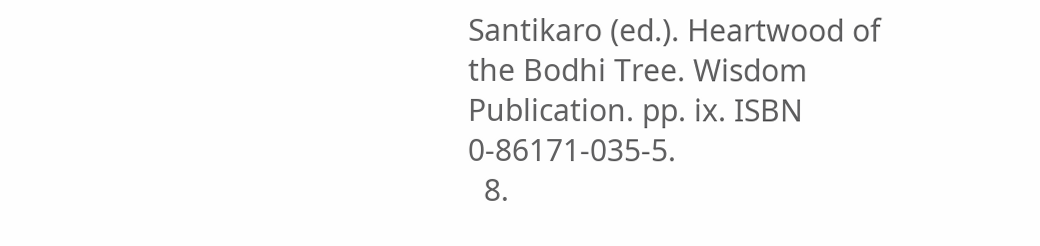Santikaro (ed.). Heartwood of the Bodhi Tree. Wisdom Publication. pp. ix. ISBN 0-86171-035-5.
  8.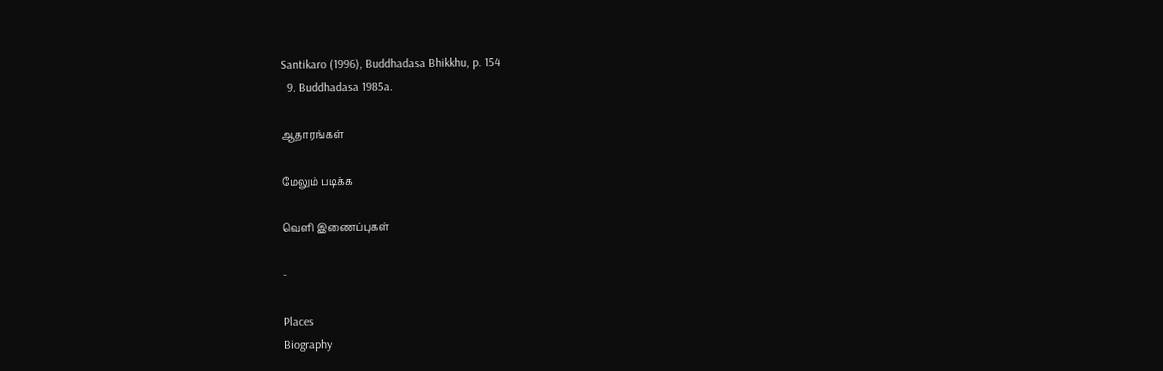Santikaro (1996), Buddhadasa Bhikkhu, p. 154
  9. Buddhadasa 1985a.

ஆதாரங்கள்

மேலும் படிக்க

வெளி இணைப்புகள்

-

Places
Biography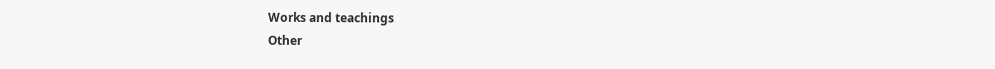Works and teachings
Other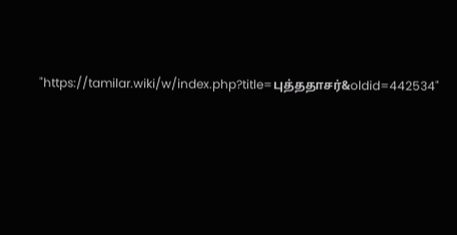"https://tamilar.wiki/w/index.php?title=புத்ததாசர்&oldid=442534"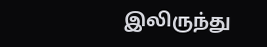இலிருந்து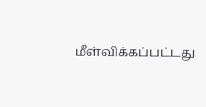மீள்விக்கப்பட்டது